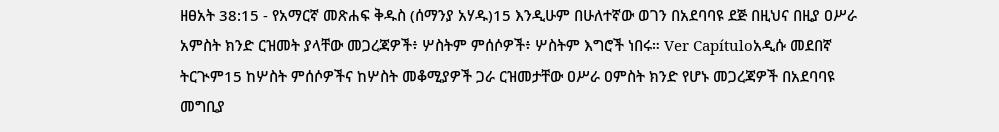ዘፀአት 38:15 - የአማርኛ መጽሐፍ ቅዱስ (ሰማንያ አሃዱ)15 እንዲሁም በሁለተኛው ወገን በአደባባዩ ደጅ በዚህና በዚያ ዐሥራ አምስት ክንድ ርዝመት ያላቸው መጋረጃዎች፥ ሦስትም ምሰሶዎች፥ ሦስትም እግሮች ነበሩ። Ver Capítuloአዲሱ መደበኛ ትርጒም15 ከሦስት ምሰሶዎችና ከሦስት መቆሚያዎች ጋራ ርዝመታቸው ዐሥራ ዐምስት ክንድ የሆኑ መጋረጃዎች በአደባባዩ መግቢያ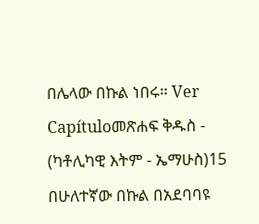በሌላው በኩል ነበሩ። Ver Capítuloመጽሐፍ ቅዱስ - (ካቶሊካዊ እትም - ኤማሁስ)15 በሁለተኛው በኩል በአደባባዩ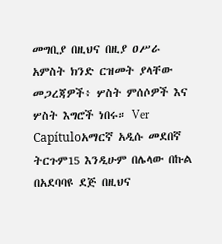መግቢያ በዚህና በዚያ ዐሥራ አምስት ክንድ ርዝመት ያላቸው መጋረጃዎች፥ ሦስት ምሰሶዎች እና ሦስት እግሮች ነበሩ። Ver Capítuloአማርኛ አዲሱ መደበኛ ትርጉም15 እንዲሁም በሌላው በኩል በአደባባዩ ደጅ በዚህና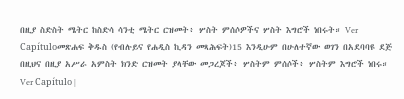በዚያ ስድስት ሜትር ከስድሳ ሳንቲ ሜትር ርዝመት፥ ሦስት ምሰሶዎችና ሦስት እግሮች ነበሩት። Ver Capítuloመጽሐፍ ቅዱስ (የብሉይና የሐዲስ ኪዳን መጻሕፍት)15 እንዲሁም በሁለተኛው ወገን በአደባባዩ ደጅ በዚህና በዚያ አሥራ አምስት ክንድ ርዝመት ያላቸው መጋረጆች፥ ሦስትም ምሰሶች፥ ሦስትም እግሮች ነበሩ። Ver Capítulo |